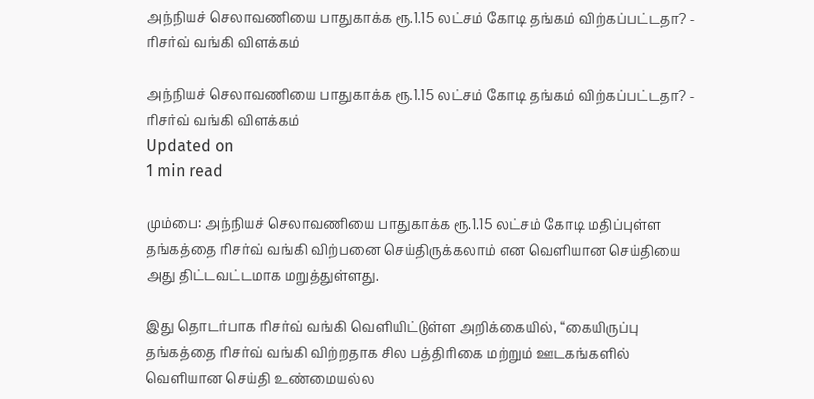அந்நியச் செலாவணியை பாதுகாக்க ரூ.1.15 லட்சம் கோடி தங்கம் விற்கப்பட்டதா? - ரிசர்வ் வங்கி விளக்கம்

அந்நியச் செலாவணியை பாதுகாக்க ரூ.1.15 லட்சம் கோடி தங்கம் விற்கப்பட்டதா? - ரிசர்வ் வங்கி விளக்கம்
Updated on
1 min read

மும்பை: அந்நியச் செலாவணியை பாதுகாக்க ரூ.1.15 லட்சம் கோடி மதிப்புள்ள தங்கத்தை ரிசர்வ் வங்கி விற்பனை செய்திருக்கலாம் என வெளியான செய்தியை அது திட்டவட்டமாக மறுத்துள்ளது.

இது தொடர்பாக ரிசர்வ் வங்கி வெளியிட்டுள்ள அறிக்கையில், “கையிருப்பு தங்கத்தை ரிசர்வ் வங்கி விற்றதாக சில பத்திரிகை மற்றும் ஊடகங்களில் வெளியான செய்தி உண்மையல்ல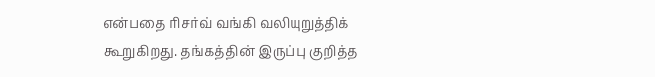என்பதை ரிசர்வ் வங்கி வலியுறுத்திக் கூறுகிறது. தங்கத்தின் இருப்பு குறித்த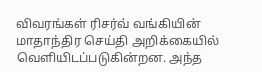விவரங்கள் ரிசர்வ் வங்கியின் மாதாந்திர செய்தி அறிக்கையில் வெளியிடப்படுகின்றன. அந்த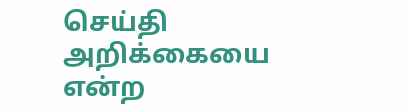செய்தி அறிக்கையை என்ற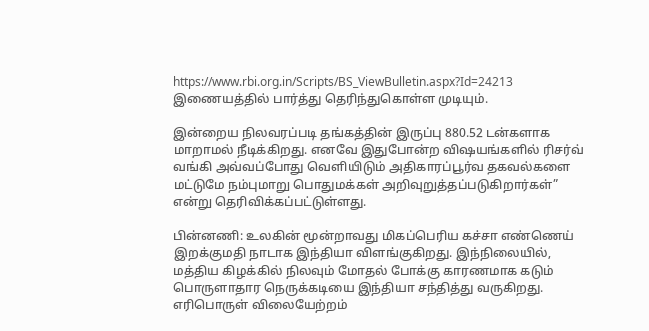https://www.rbi.org.in/Scripts/BS_ViewBulletin.aspx?Id=24213 இணையத்தில் பார்த்து தெரிந்துகொள்ள முடியும்.

இன்றைய நிலவரப்படி தங்கத்தின் இருப்பு 880.52 டன்களாக மாறாமல் நீடிக்கிறது. எனவே இதுபோன்ற விஷயங்களில் ரிசர்வ் வங்கி அவ்வப்போது வெளியிடும் அதிகாரப்பூர்வ தகவல்களை மட்டுமே நம்புமாறு பொதுமக்கள் அறிவுறுத்தப்படுகிறார்கள்” என்று தெரிவிக்கப்பட்டுள்ளது.

பின்னணி: உலகின் மூன்றாவது மிகப்பெரிய கச்சா எண்ணெய் இறக்குமதி நாடாக இந்தியா விளங்குகிறது. இந்நிலையில், மத்திய கிழக்கில் நிலவும் மோதல் போக்கு காரணமாக கடும் பொருளாதார நெருக்கடியை இந்தியா சந்தித்து வருகிறது. எரிபொருள் விலையேற்றம்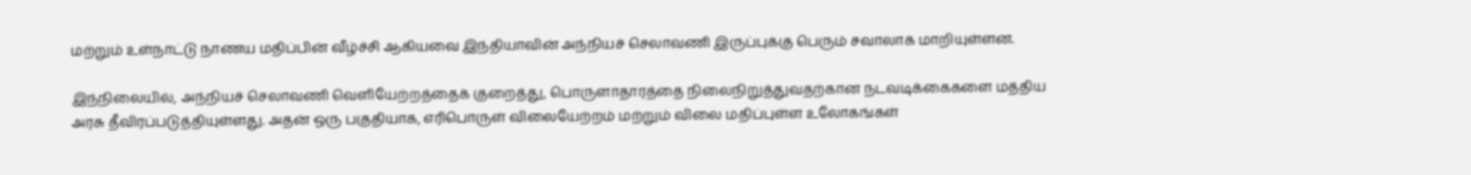மற்றும் உள்நாட்டு நாணய மதிப்பின் வீழ்ச்சி ஆகியவை இந்தியாவின் அந்நியச் செலாவணி இருப்புக்கு பெரும் சவாலாக மாறியுள்ளன.

இந்நிலையில், அந்நியச் செலாவணி வெளியேற்றத்தைக் குறைத்து, பொருளாதாரத்தை நிலைநிறுத்துவதற்கான நடவடிக்கைகளை மத்திய அரசு தீவிரப்படுத்தியுள்ளது. அதன் ஒரு பகுதியாக, எரிபொருள் விலையேற்றம் மற்றும் விலை மதிப்புள்ள உலோகங்கள்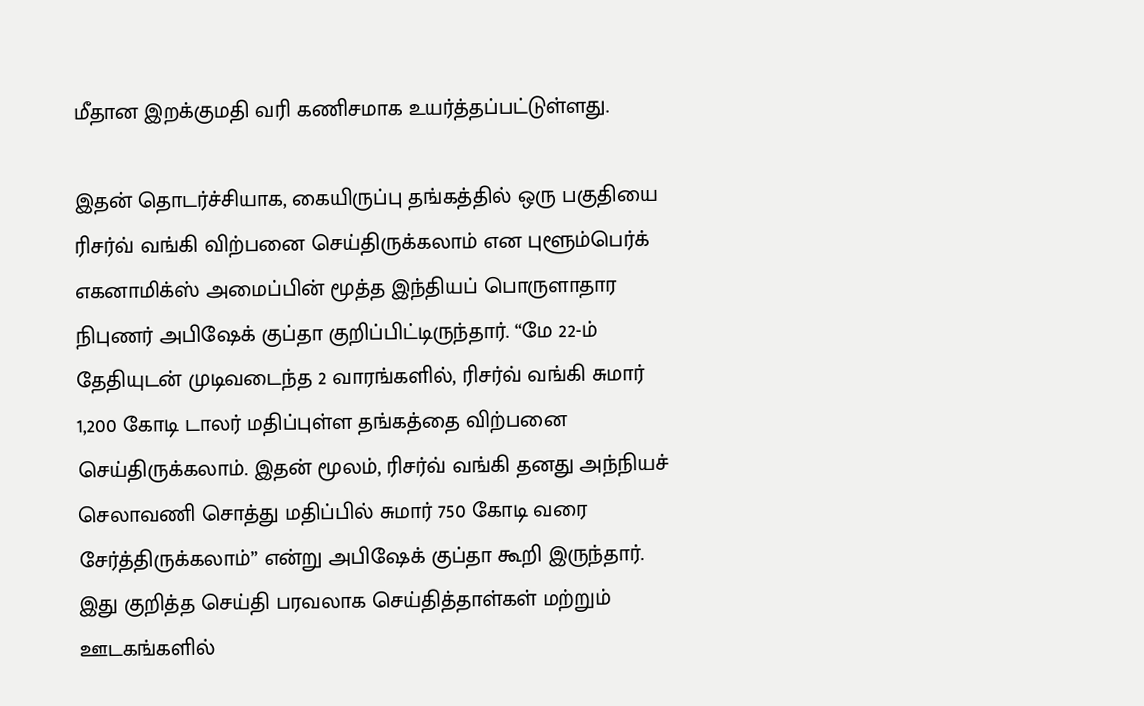மீதான இறக்குமதி வரி கணிசமாக உயர்த்தப்பட்டுள்ளது.

இதன் தொடர்ச்சியாக, கையிருப்பு தங்கத்தில் ஒரு பகுதியை ரிசர்வ் வங்கி விற்பனை செய்திருக்கலாம் என புளூம்பெர்க் எகனாமிக்ஸ் அமைப்பின் மூத்த இந்தியப் பொருளாதார நிபுணர் அபிஷேக் குப்தா குறிப்பிட்டிருந்தார். “மே 22-ம் தேதியுடன் முடிவடைந்த 2 வாரங்களில், ரிசர்வ் வங்கி சுமார் 1,200 கோடி டாலர் மதிப்புள்ள தங்கத்தை விற்பனை செய்திருக்கலாம். இதன் மூலம், ரிசர்வ் வங்கி தனது அந்நியச் செலாவணி சொத்து மதிப்பில் சுமார் 750 கோடி வரை சேர்த்திருக்கலாம்” என்று அபிஷேக் குப்தா கூறி இருந்தார். இது குறித்த செய்தி பரவலாக செய்தித்தாள்கள் மற்றும் ஊடகங்களில்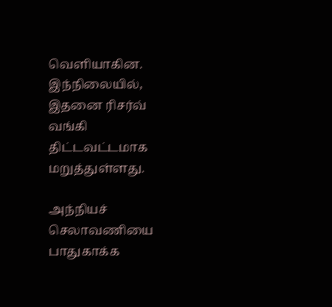வெளியாகின. இந்நிலையில், இதனை ரிசர்வ் வங்கி திட்டவட்டமாக மறுத்துள்ளது.

அந்நியச் செலாவணியை பாதுகாக்க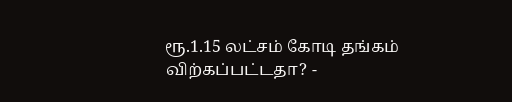ரூ.1.15 லட்சம் கோடி தங்கம் விற்கப்பட்டதா? -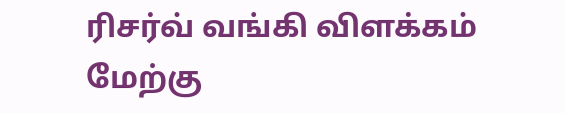ரிசர்வ் வங்கி விளக்கம்
மேற்கு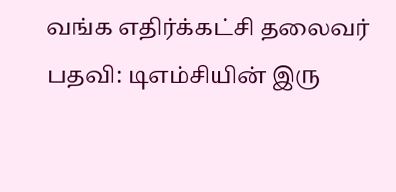வங்க எதிர்க்கட்சி தலைவர் பதவி: டிஎம்சியின் இரு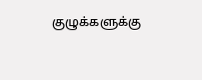குழுக்களுக்கு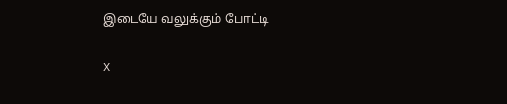இடையே வலுக்கும் போட்டி

X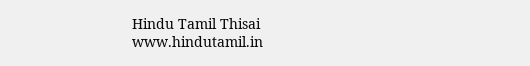Hindu Tamil Thisai
www.hindutamil.in